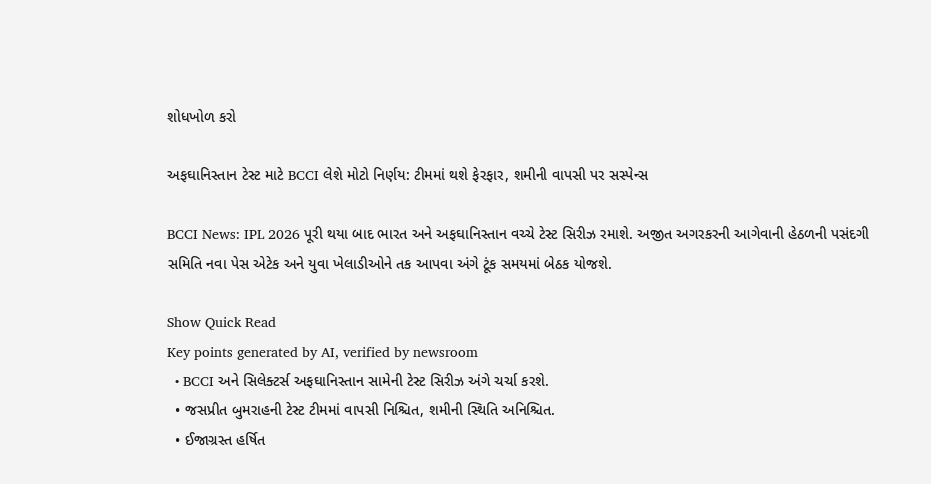શોધખોળ કરો

અફઘાનિસ્તાન ટેસ્ટ માટે BCCI લેશે મોટો નિર્ણય: ટીમમાં થશે ફેરફાર, શમીની વાપસી પર સસ્પેન્સ

BCCI News: IPL 2026 પૂરી થયા બાદ ભારત અને અફઘાનિસ્તાન વચ્ચે ટેસ્ટ સિરીઝ રમાશે. અજીત અગરકરની આગેવાની હેઠળની પસંદગી સમિતિ નવા પેસ એટેક અને યુવા ખેલાડીઓને તક આપવા અંગે ટૂંક સમયમાં બેઠક યોજશે.

Show Quick Read
Key points generated by AI, verified by newsroom
  • BCCI અને સિલેક્ટર્સ અફઘાનિસ્તાન સામેની ટેસ્ટ સિરીઝ અંગે ચર્ચા કરશે.
  • જસપ્રીત બુમરાહની ટેસ્ટ ટીમમાં વાપસી નિશ્ચિત, શમીની સ્થિતિ અનિશ્ચિત.
  • ઈજાગ્રસ્ત હર્ષિત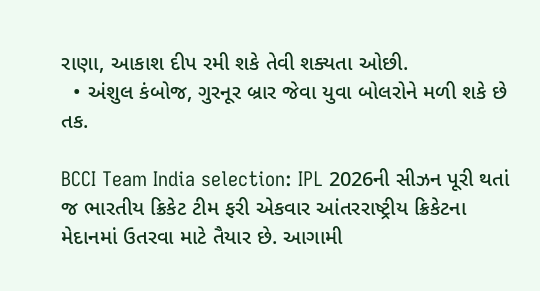રાણા, આકાશ દીપ રમી શકે તેવી શક્યતા ઓછી.
  • અંશુલ કંબોજ, ગુરનૂર બ્રાર જેવા યુવા બોલરોને મળી શકે છે તક.

BCCI Team India selection: IPL 2026ની સીઝન પૂરી થતાં જ ભારતીય ક્રિકેટ ટીમ ફરી એકવાર આંતરરાષ્ટ્રીય ક્રિકેટના મેદાનમાં ઉતરવા માટે તૈયાર છે. આગામી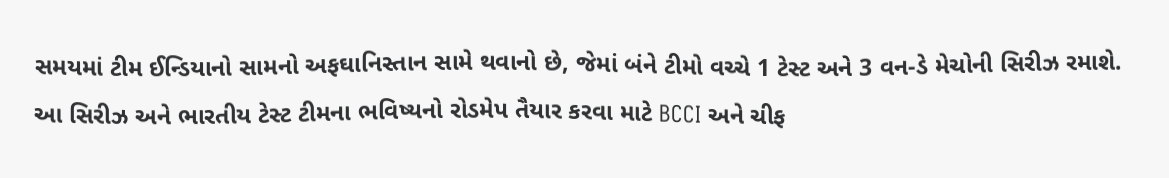સમયમાં ટીમ ઈન્ડિયાનો સામનો અફઘાનિસ્તાન સામે થવાનો છે, જેમાં બંને ટીમો વચ્ચે 1 ટેસ્ટ અને 3 વન-ડે મેચોની સિરીઝ રમાશે. આ સિરીઝ અને ભારતીય ટેસ્ટ ટીમના ભવિષ્યનો રોડમેપ તૈયાર કરવા માટે BCCI અને ચીફ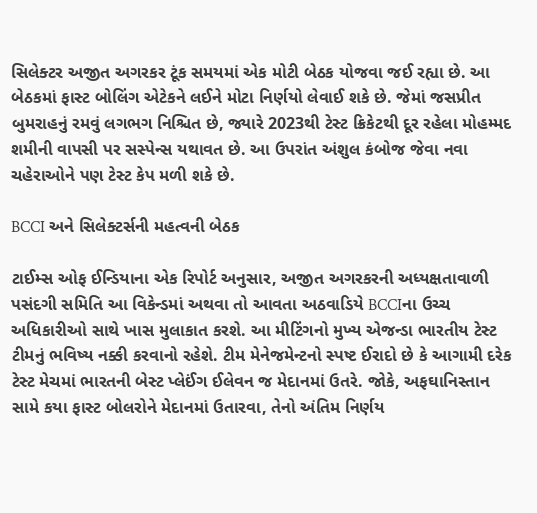સિલેક્ટર અજીત અગરકર ટૂંક સમયમાં એક મોટી બેઠક યોજવા જઈ રહ્યા છે. આ બેઠકમાં ફાસ્ટ બોલિંગ એટેકને લઈને મોટા નિર્ણયો લેવાઈ શકે છે. જેમાં જસપ્રીત બુમરાહનું રમવું લગભગ નિશ્ચિત છે, જ્યારે 2023થી ટેસ્ટ ક્રિકેટથી દૂર રહેલા મોહમ્મદ શમીની વાપસી પર સસ્પેન્સ યથાવત છે. આ ઉપરાંત અંશુલ કંબોજ જેવા નવા ચહેરાઓને પણ ટેસ્ટ કેપ મળી શકે છે.

BCCI અને સિલેક્ટર્સની મહત્વની બેઠક

ટાઈમ્સ ઓફ ઈન્ડિયાના એક રિપોર્ટ અનુસાર, અજીત અગરકરની અધ્યક્ષતાવાળી પસંદગી સમિતિ આ વિકેન્ડમાં અથવા તો આવતા અઠવાડિયે BCCIના ઉચ્ચ અધિકારીઓ સાથે ખાસ મુલાકાત કરશે. આ મીટિંગનો મુખ્ય એજન્ડા ભારતીય ટેસ્ટ ટીમનું ભવિષ્ય નક્કી કરવાનો રહેશે. ટીમ મેનેજમેન્ટનો સ્પષ્ટ ઈરાદો છે કે આગામી દરેક ટેસ્ટ મેચમાં ભારતની બેસ્ટ પ્લેઈંગ ઈલેવન જ મેદાનમાં ઉતરે. જોકે, અફઘાનિસ્તાન સામે કયા ફાસ્ટ બોલરોને મેદાનમાં ઉતારવા, તેનો અંતિમ નિર્ણય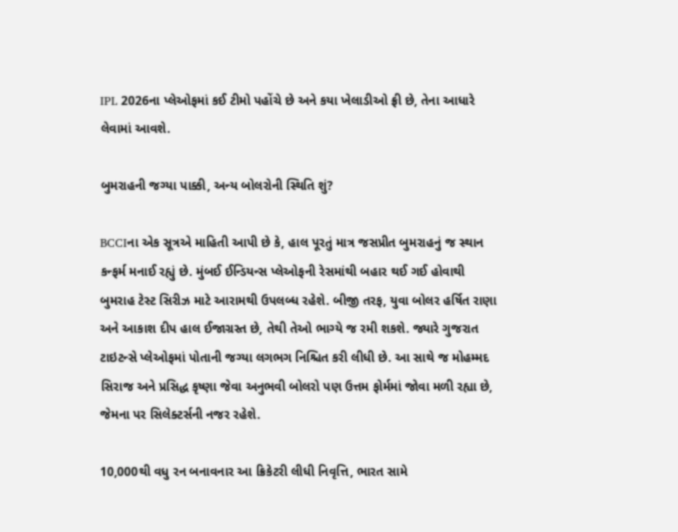IPL 2026ના પ્લેઓફમાં કઈ ટીમો પહોંચે છે અને કયા ખેલાડીઓ ફ્રી છે, તેના આધારે લેવામાં આવશે.

બુમરાહની જગ્યા પાક્કી, અન્ય બોલરોની સ્થિતિ શું?

BCCIના એક સૂત્રએ માહિતી આપી છે કે, હાલ પૂરતું માત્ર જસપ્રીત બુમરાહનું જ સ્થાન કન્ફર્મ મનાઈ રહ્યું છે. મુંબઈ ઈન્ડિયન્સ પ્લેઓફની રેસમાંથી બહાર થઈ ગઈ હોવાથી બુમરાહ ટેસ્ટ સિરીઝ માટે આરામથી ઉપલબ્ધ રહેશે. બીજી તરફ, યુવા બોલર હર્ષિત રાણા અને આકાશ દીપ હાલ ઈજાગ્રસ્ત છે, તેથી તેઓ ભાગ્યે જ રમી શકશે. જ્યારે ગુજરાત ટાઇટન્સે પ્લેઓફમાં પોતાની જગ્યા લગભગ નિશ્ચિત કરી લીધી છે. આ સાથે જ મોહમ્મદ સિરાજ અને પ્રસિદ્ધ કૃષ્ણા જેવા અનુભવી બોલરો પણ ઉત્તમ ફોર્મમાં જોવા મળી રહ્યા છે, જેમના પર સિલેક્ટર્સની નજર રહેશે.

10,000થી વધુ રન બનાવનાર આ ક્રિકેટરી લીધી નિવૃત્તિ, ભારત સામે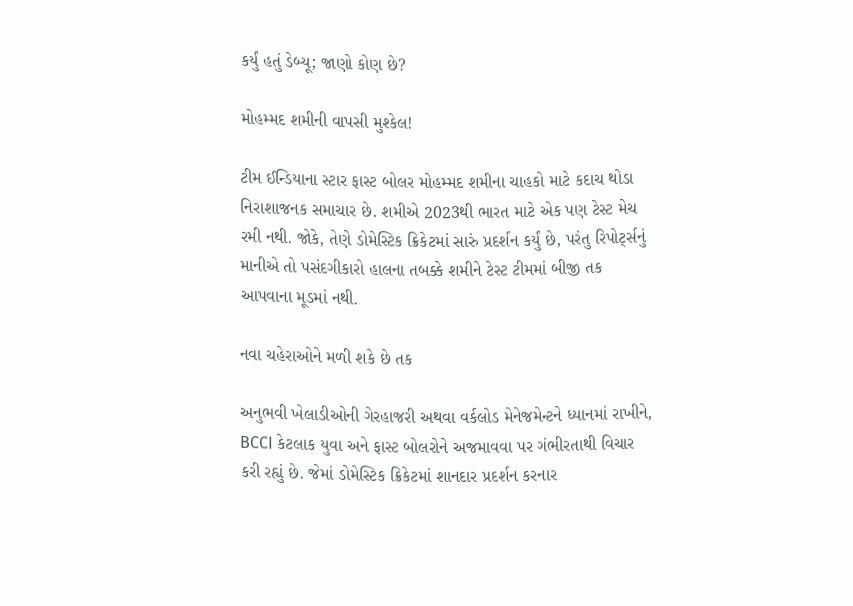કર્યું હતું ડેબ્યૂ; જાણો કોણ છે?

મોહમ્મદ શમીની વાપસી મુશ્કેલ!

ટીમ ઈન્ડિયાના સ્ટાર ફાસ્ટ બોલર મોહમ્મદ શમીના ચાહકો માટે કદાચ થોડા નિરાશાજનક સમાચાર છે. શમીએ 2023થી ભારત માટે એક પણ ટેસ્ટ મેચ રમી નથી. જોકે, તેણે ડોમેસ્ટિક ક્રિકેટમાં સારું પ્રદર્શન કર્યું છે, પરંતુ રિપોર્ટ્સનું માનીએ તો પસંદગીકારો હાલના તબક્કે શમીને ટેસ્ટ ટીમમાં બીજી તક આપવાના મૂડમાં નથી.

નવા ચહેરાઓને મળી શકે છે તક

અનુભવી ખેલાડીઓની ગેરહાજરી અથવા વર્કલોડ મેનેજમેન્ટને ધ્યાનમાં રાખીને, BCCI કેટલાક યુવા અને ફાસ્ટ બોલરોને અજમાવવા પર ગંભીરતાથી વિચાર કરી રહ્યું છે. જેમાં ડોમેસ્ટિક ક્રિકેટમાં શાનદાર પ્રદર્શન કરનાર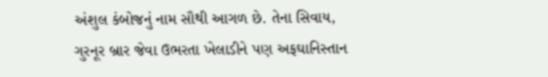અંશુલ કંબોજનું નામ સૌથી આગળ છે. તેના સિવાય, ગુરનૂર બ્રાર જેવા ઉભરતા ખેલાડીને પણ અફઘાનિસ્તાન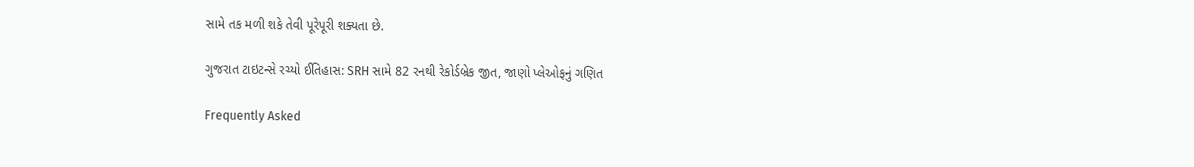સામે તક મળી શકે તેવી પૂરેપૂરી શક્યતા છે.

ગુજરાત ટાઇટન્સે રચ્યો ઈતિહાસ: SRH સામે 82 રનથી રેકોર્ડબ્રેક જીત, જાણો પ્લેઓફનું ગણિત

Frequently Asked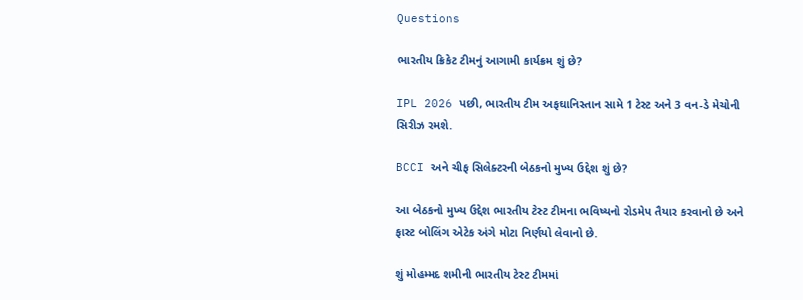Questions

ભારતીય ક્રિકેટ ટીમનું આગામી કાર્યક્રમ શું છે?

IPL 2026 પછી, ભારતીય ટીમ અફઘાનિસ્તાન સામે 1 ટેસ્ટ અને 3 વન-ડે મેચોની સિરીઝ રમશે.

BCCI અને ચીફ સિલેક્ટરની બેઠકનો મુખ્ય ઉદ્દેશ શું છે?

આ બેઠકનો મુખ્ય ઉદ્દેશ ભારતીય ટેસ્ટ ટીમના ભવિષ્યનો રોડમેપ તૈયાર કરવાનો છે અને ફાસ્ટ બોલિંગ એટેક અંગે મોટા નિર્ણયો લેવાનો છે.

શું મોહમ્મદ શમીની ભારતીય ટેસ્ટ ટીમમાં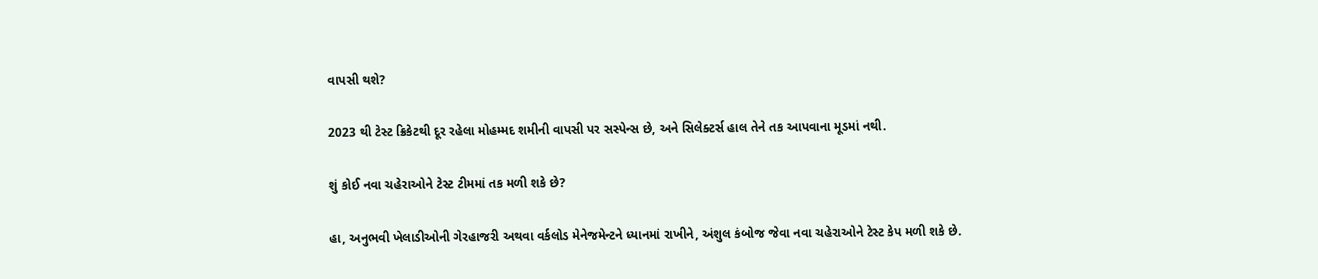વાપસી થશે?

2023 થી ટેસ્ટ ક્રિકેટથી દૂર રહેલા મોહમ્મદ શમીની વાપસી પર સસ્પેન્સ છે, અને સિલેક્ટર્સ હાલ તેને તક આપવાના મૂડમાં નથી.

શું કોઈ નવા ચહેરાઓને ટેસ્ટ ટીમમાં તક મળી શકે છે?

હા, અનુભવી ખેલાડીઓની ગેરહાજરી અથવા વર્કલોડ મેનેજમેન્ટને ધ્યાનમાં રાખીને, અંશુલ કંબોજ જેવા નવા ચહેરાઓને ટેસ્ટ કેપ મળી શકે છે.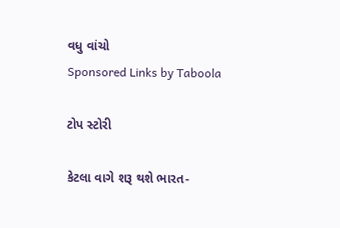વધુ વાંચો
Sponsored Links by Taboola

ટોપ સ્ટોરી

કેટલા વાગે શરૂ થશે ભારત-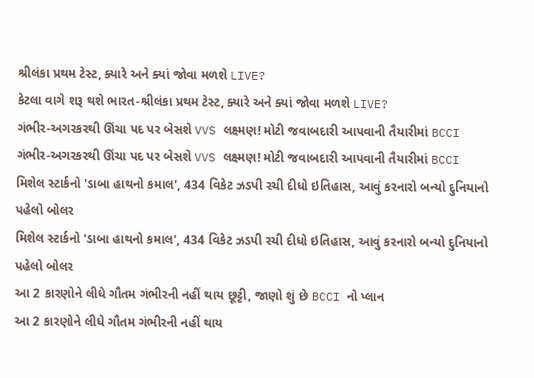શ્રીલંકા પ્રથમ ટેસ્ટ, ક્યારે અને ક્યાં જોવા મળશે LIVE?
કેટલા વાગે શરૂ થશે ભારત-શ્રીલંકા પ્રથમ ટેસ્ટ, ક્યારે અને ક્યાં જોવા મળશે LIVE?
ગંભીર-અગરકરથી ઊંચા પદ પર બેસશે VVS લક્ષ્મણ! મોટી જવાબદારી આપવાની તૈયારીમાં BCCI
ગંભીર-અગરકરથી ઊંચા પદ પર બેસશે VVS લક્ષ્મણ! મોટી જવાબદારી આપવાની તૈયારીમાં BCCI
મિશેલ સ્ટાર્કનો 'ડાબા હાથનો કમાલ', 434 વિકેટ ઝડપી રચી દીધો ઇતિહાસ, આવું કરનારો બન્યો દુનિયાનો પહેલો બોલર
મિશેલ સ્ટાર્કનો 'ડાબા હાથનો કમાલ', 434 વિકેટ ઝડપી રચી દીધો ઇતિહાસ, આવું કરનારો બન્યો દુનિયાનો પહેલો બોલર
આ 2 કારણોને લીધે ગૌતમ ગંભીરની નહીં થાય છૂટ્ટી, જાણો શું છે BCCI નો પ્લાન
આ 2 કારણોને લીધે ગૌતમ ગંભીરની નહીં થાય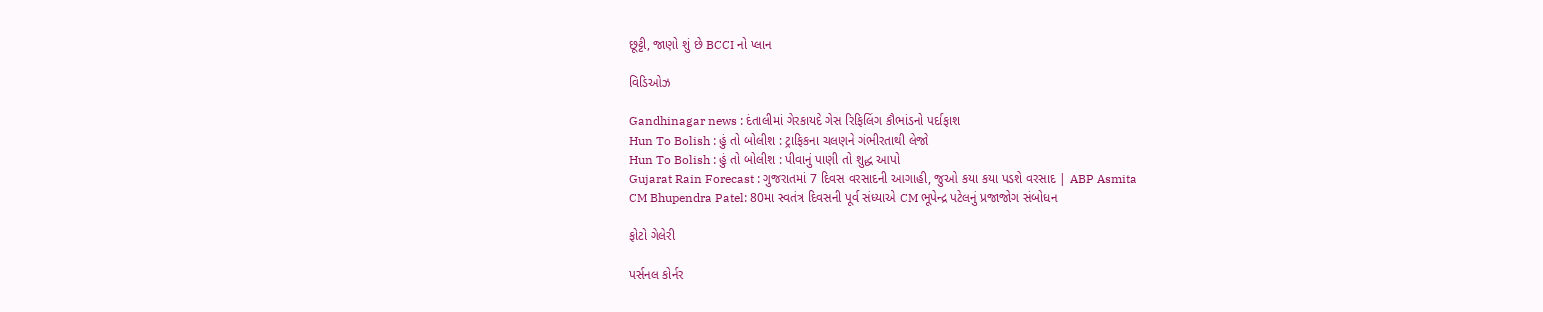છૂટ્ટી, જાણો શું છે BCCI નો પ્લાન

વિડિઓઝ

Gandhinagar news : દંતાલીમાં ગેરકાયદે ગેસ રિફિલિંગ કૌભાંડનો પર્દાફાશ
Hun To Bolish : હું તો બોલીશ : ટ્રાફિકના ચલણને ગંભીરતાથી લેજો
Hun To Bolish : હું તો બોલીશ : પીવાનું પાણી તો શુદ્ધ આપો
Gujarat Rain Forecast : ગુજરાતમાં 7 દિવસ વરસાદની આગાહી, જુઓ કયા કયા પડશે વરસાદ | ABP Asmita
CM Bhupendra Patel: 80મા સ્વતંત્ર દિવસની પૂર્વ સંધ્યાએ CM ભૂપેન્દ્ર પટેલનું પ્રજાજોગ સંબોધન

ફોટો ગેલેરી

પર્સનલ કોર્નર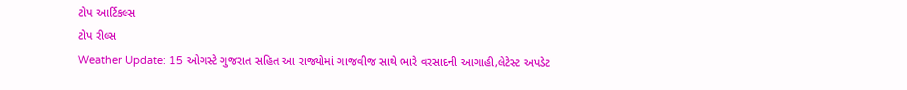ટોપ આર્ટિકલ્સ
ટોપ રીલ્સ
Weather Update: 15 ઓગસ્ટે ગુજરાત સહિત આ રાજ્યોમાં ગાજવીજ સાથે ભારે વરસાદની આગાહી,લેટેસ્ટ અપડેટ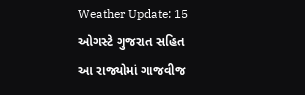Weather Update: 15 ઓગસ્ટે ગુજરાત સહિત આ રાજ્યોમાં ગાજવીજ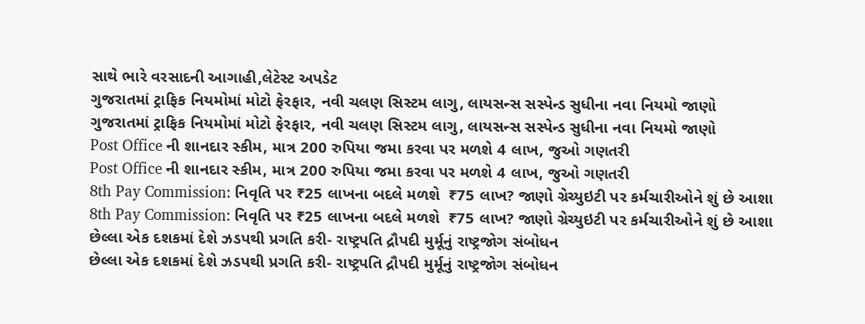સાથે ભારે વરસાદની આગાહી,લેટેસ્ટ અપડેટ
ગુજરાતમાં ટ્રાફિક નિયમોમાં મોટો ફેરફાર, નવી ચલણ સિસ્ટમ લાગુ, લાયસન્સ સસ્પેન્ડ સુધીના નવા નિયમો જાણો
ગુજરાતમાં ટ્રાફિક નિયમોમાં મોટો ફેરફાર, નવી ચલણ સિસ્ટમ લાગુ, લાયસન્સ સસ્પેન્ડ સુધીના નવા નિયમો જાણો
Post Office ની શાનદાર સ્કીમ, માત્ર 200 રુપિયા જમા કરવા પર મળશે 4 લાખ, જુઓ ગણતરી
Post Office ની શાનદાર સ્કીમ, માત્ર 200 રુપિયા જમા કરવા પર મળશે 4 લાખ, જુઓ ગણતરી
8th Pay Commission: નિવૃતિ પર ₹25 લાખના બદલે મળશે  ₹75 લાખ? જાણો ગ્રેચ્યુઇટી પર કર્મચારીઓને શું છે આશા
8th Pay Commission: નિવૃતિ પર ₹25 લાખના બદલે મળશે  ₹75 લાખ? જાણો ગ્રેચ્યુઇટી પર કર્મચારીઓને શું છે આશા
છેલ્લા એક દશકમાં દેશે ઝડપથી પ્રગતિ કરી- રાષ્ટ્રપતિ દ્રૌપદી મુર્મૂનું રાષ્ટ્રજોગ સંબોધન
છેલ્લા એક દશકમાં દેશે ઝડપથી પ્રગતિ કરી- રાષ્ટ્રપતિ દ્રૌપદી મુર્મૂનું રાષ્ટ્રજોગ સંબોધન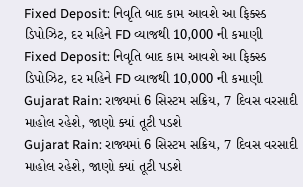Fixed Deposit: નિવૃતિ બાદ કામ આવશે આ ફિક્સ્ડ ડિપોઝિટ, દર મહિને FD વ્યાજથી 10,000 ની કમાણી
Fixed Deposit: નિવૃતિ બાદ કામ આવશે આ ફિક્સ્ડ ડિપોઝિટ, દર મહિને FD વ્યાજથી 10,000 ની કમાણી
Gujarat Rain: રાજ્યમાં 6 સિસ્ટમ સક્રિય, 7 દિવસ વરસાદી માહોલ રહેશે, જાણો ક્યાં તૂટી પડશે
Gujarat Rain: રાજ્યમાં 6 સિસ્ટમ સક્રિય, 7 દિવસ વરસાદી માહોલ રહેશે, જાણો ક્યાં તૂટી પડશે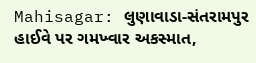Mahisagar: લુણાવાડા-સંતરામપુર હાઈવે પર ગમખ્વાર અકસ્માત,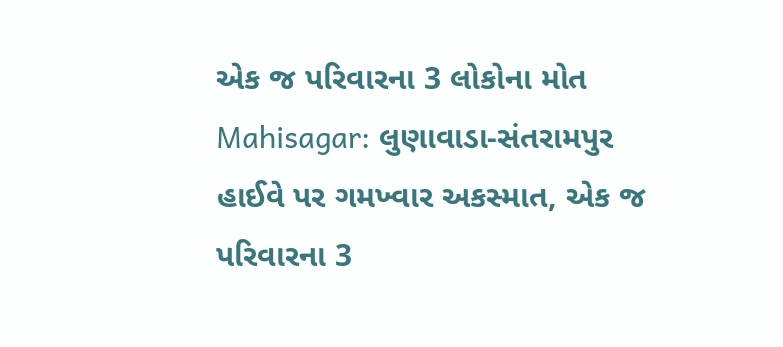એક જ પરિવારના 3 લોકોના મોત
Mahisagar: લુણાવાડા-સંતરામપુર હાઈવે પર ગમખ્વાર અકસ્માત, એક જ પરિવારના 3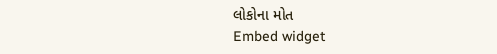લોકોના મોત
Embed widget